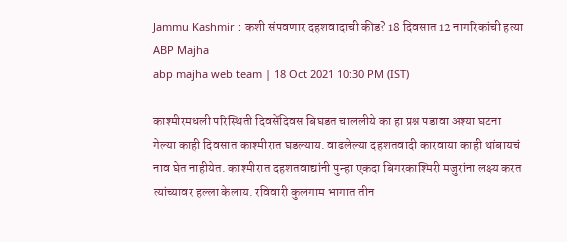Jammu Kashmir : कशी संपवणार दहशवादाची कीड? 18 दिवसात 12 नागरिकांची हत्या ABP Majha
abp majha web team | 18 Oct 2021 10:30 PM (IST)

काश्मीरमधली परिस्थिती दिवसेंदिवस बिघडत चाललीये का हा प्रश्न पडावा अश्या घटना गेल्या काही दिवसात काश्मीरात घडल्याय. वाढलेल्या दहशतवादी कारवाया काही थांबायचं नाव घेत नाहीयेत. काश्मीरात दहशतवाद्यांनी पुन्हा एकदा बिगरकाश्मिरी मजुरांना लक्ष्य करत त्यांच्यावर हल्ला केलाय. रविवारी कुलगाम भागात तीन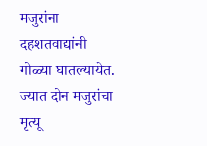मजुरांना दहशतवाद्यांनी गोळ्या घातल्यायेत. ज्यात दोन मजुरांचा मृत्यू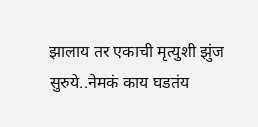झालाय तर एकाची मृत्युशी झुंज सुरुये..नेमकं काय घडतंय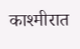काश्मीरात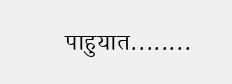पाहुयात........